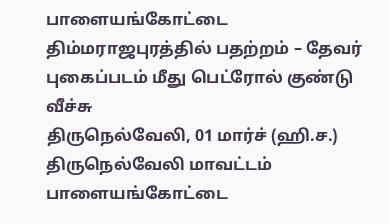பாளையங்கோட்டை திம்மராஜபுரத்தில் பதற்றம் – தேவர் புகைப்படம் மீது பெட்ரோல் குண்டு வீச்சு
திருநெல்வேலி, 01 மார்ச் (ஹி.ச.) திருநெல்வேலி மாவட்டம் பாளையங்கோட்டை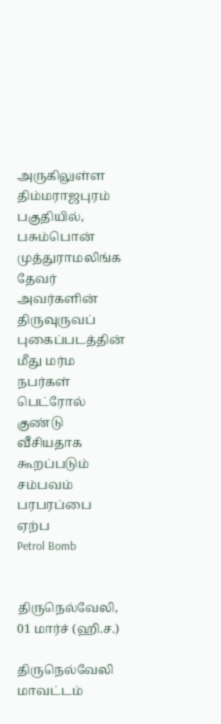அருகிலுள்ள திம்மராஜபுரம் பகுதியில், பசும்பொன் முத்துராமலிங்க தேவர் அவர்களின் திருவுருவப் புகைப்படத்தின் மீது மர்ம நபர்கள் பெட்ரோல் குண்டு வீசியதாக கூறப்படும் சம்பவம் பரபரப்பை ஏற்ப
Petrol Bomb


திருநெல்வேலி, 01 மார்ச் (ஹி.ச.)

திருநெல்வேலி மாவட்டம்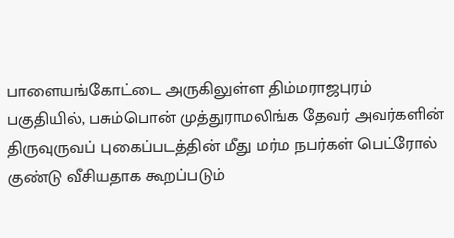பாளையங்கோட்டை அருகிலுள்ள திம்மராஜபுரம் பகுதியில், பசும்பொன் முத்துராமலிங்க தேவர் அவர்களின் திருவுருவப் புகைப்படத்தின் மீது மர்ம நபர்கள் பெட்ரோல் குண்டு வீசியதாக கூறப்படும்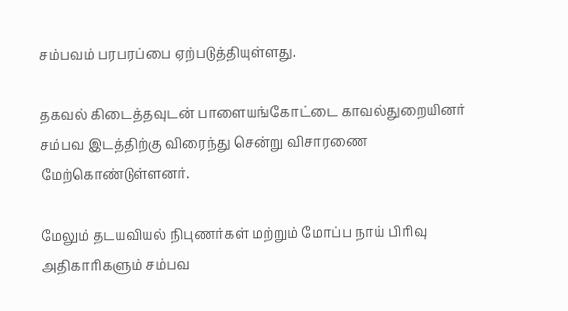சம்பவம் பரபரப்பை ஏற்படுத்தியுள்ளது.

தகவல் கிடைத்தவுடன் பாளையங்கோட்டை காவல்துறையினர் சம்பவ இடத்திற்கு விரைந்து சென்று விசாரணை மேற்கொண்டுள்ளனர்.

மேலும் தடயவியல் நிபுணர்கள் மற்றும் மோப்ப நாய் பிரிவு அதிகாரிகளும் சம்பவ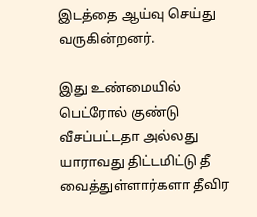இடத்தை ஆய்வு செய்து வருகின்றனர்.

இது உண்மையில் பெட்ரோல் குண்டு வீசப்பட்டதா அல்லது யாராவது திட்டமிட்டு தீ வைத்துள்ளார்களா தீவிர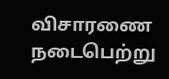விசாரணை நடைபெற்று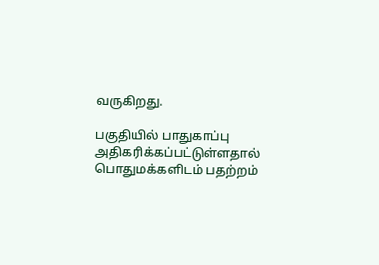வருகிறது.

பகுதியில் பாதுகாப்பு அதிகரிக்கப்பட்டுள்ளதால் பொதுமக்களிடம் பதற்றம்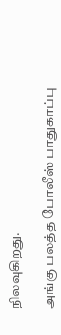நிலவுகிறது.

அங்கு பலத்த போலீஸ் பாதுகாப்பு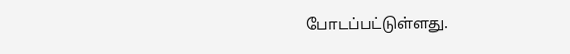போடப்பட்டுள்ளது.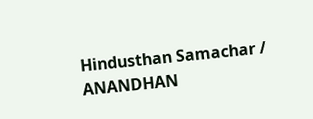Hindusthan Samachar / ANANDHAN